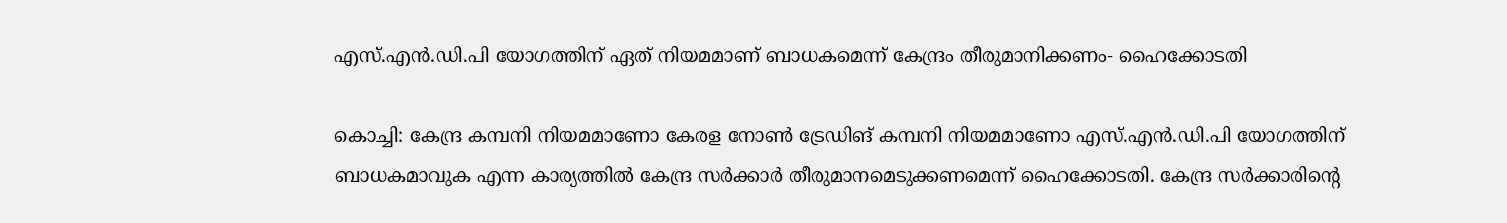എസ്.എന്‍.ഡി.പി യോഗത്തിന് ഏത് നിയമമാണ് ബാധകമെന്ന് കേന്ദ്രം തീരുമാനിക്കണം- ഹൈക്കോടതി

കൊച്ചി: കേന്ദ്ര കമ്പനി നിയമമാണോ കേരള നോണ്‍ ട്രേഡിങ് കമ്പനി നിയമമാണോ എസ്.എന്‍.ഡി.പി യോഗത്തിന് ബാധകമാവുക എന്ന കാര്യത്തില്‍ കേന്ദ്ര സര്‍ക്കാര്‍ തീരുമാനമെടുക്കണമെന്ന് ഹൈക്കോടതി. കേന്ദ്ര സര്‍ക്കാരിന്റെ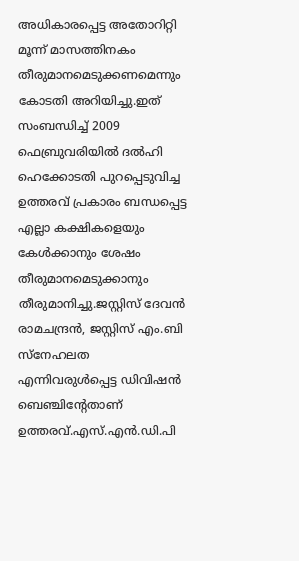അധികാരപ്പെട്ട അതോറിറ്റി മൂന്ന് മാസത്തിനകം തീരുമാനമെടുക്കണമെന്നും കോടതി അറിയിച്ചു.ഇത് സംബന്ധിച്ച് 2009 ഫെബ്രുവരിയില്‍ ദല്‍ഹി ഹെക്കോടതി പുറപ്പെടുവിച്ച ഉത്തരവ് പ്രകാരം ബന്ധപ്പെട്ട എല്ലാ കക്ഷികളെയും കേള്‍ക്കാനും ശേഷം തീരുമാനമെടുക്കാനും തീരുമാനിച്ചു.ജസ്റ്റിസ് ദേവന്‍ രാമചന്ദ്രന്‍, ജസ്റ്റിസ് എം.ബി സ്‌നേഹലത എന്നിവരുള്‍പ്പെട്ട ഡിവിഷന്‍ ബെഞ്ചിന്റേതാണ് ഉത്തരവ്.എസ്.എന്‍.ഡി.പി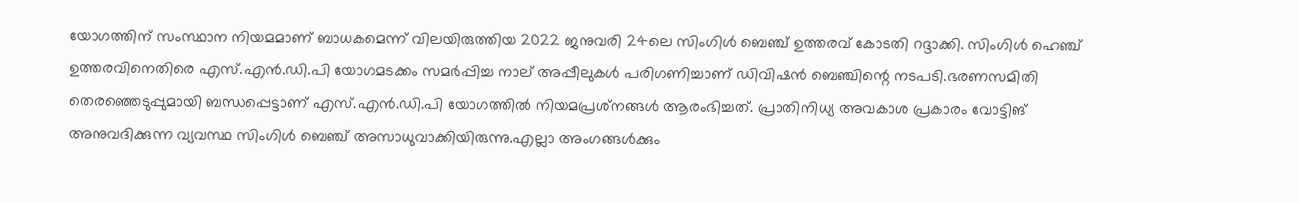യോഗത്തിന് സംസ്ഥാന നിയമമാണ് ബാധകമെന്ന് വിലയിരുത്തിയ 2022 ജനുവരി 24ലെ സിംഗിള്‍ ബെഞ്ച് ഉത്തരവ് കോടതി റദ്ദാക്കി. സിംഗിള്‍ ഹെഞ്ച് ഉത്തരവിനെതിരെ എസ്.എന്‍.ഡി.പി യോഗമടക്കം സമര്‍പ്പിച്ച നാല് അപ്പീലുകള്‍ പരിഗണിച്ചാണ് ഡിവിഷന്‍ ബെഞ്ചിന്റെ നടപടി.ഭരണസമിതി തെരഞ്ഞെടുപ്പുമായി ബന്ധപ്പെട്ടാണ് എസ്.എന്‍.ഡി.പി യോഗത്തില്‍ നിയമപ്രശ്‌നങ്ങള്‍ ആരംഭിച്ചത്. പ്രാതിനിധ്യ അവകാശ പ്രകാരം വോട്ടിങ് അനുവദിക്കുന്ന വ്യവസ്ഥ സിംഗിള്‍ ബെഞ്ച് അസാധുവാക്കിയിരുന്നു.എല്ലാ അംഗങ്ങള്‍ക്കും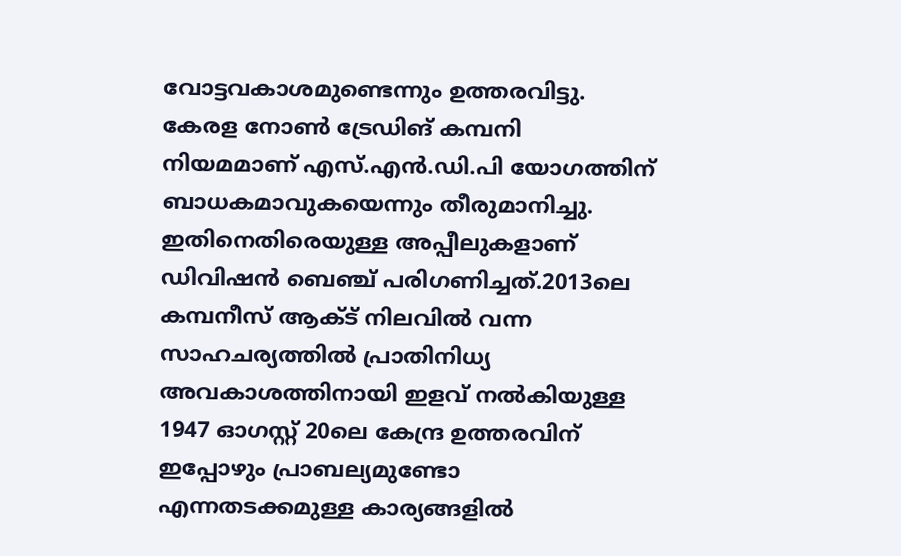വോട്ടവകാശമുണ്ടെന്നും ഉത്തരവിട്ടു. കേരള നോണ്‍ ട്രേഡിങ് കമ്പനി നിയമമാണ് എസ്.എന്‍.ഡി.പി യോഗത്തിന് ബാധകമാവുകയെന്നും തീരുമാനിച്ചു. ഇതിനെതിരെയുള്ള അപ്പീലുകളാണ് ഡിവിഷന്‍ ബെഞ്ച് പരിഗണിച്ചത്.2013ലെ കമ്പനീസ് ആക്ട് നിലവില്‍ വന്ന സാഹചര്യത്തില്‍ പ്രാതിനിധ്യ അവകാശത്തിനായി ഇളവ് നല്‍കിയുള്ള 1947 ഓഗസ്റ്റ് 20ലെ കേന്ദ്ര ഉത്തരവിന് ഇപ്പോഴും പ്രാബല്യമുണ്ടോ എന്നതടക്കമുള്ള കാര്യങ്ങളില്‍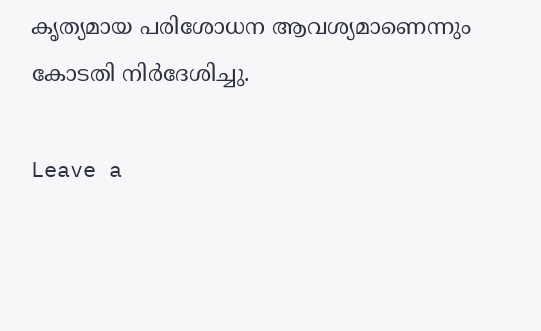കൃത്യമായ പരിശോധന ആവശ്യമാണെന്നും കോടതി നിര്‍ദേശിച്ചു.

Leave a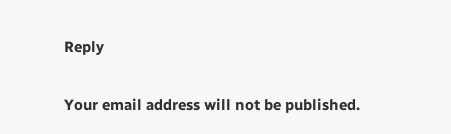Reply

Your email address will not be published.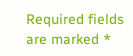Required fields are marked *